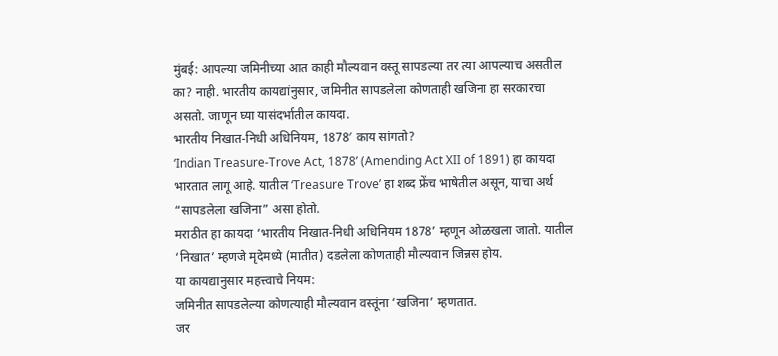मुंबई: आपल्या जमिनीच्या आत काही मौल्यवान वस्तू सापडल्या तर त्या आपल्याच असतील का? नाही. भारतीय कायद्यांनुसार, जमिनीत सापडलेला कोणताही खजिना हा सरकारचा असतो. जाणून घ्या यासंदर्भातील कायदा.
भारतीय निखात-निधी अधिनियम, 1878′ काय सांगतो?
‘Indian Treasure-Trove Act, 1878’ (Amending Act XII of 1891) हा कायदा भारतात लागू आहे. यातील ‘Treasure Trove’ हा शब्द फ्रेंच भाषेतील असून, याचा अर्थ “सापडलेला खजिना” असा होतो.
मराठीत हा कायदा ‘भारतीय निखात-निधी अधिनियम 1878’ म्हणून ओळखला जातो. यातील ‘निखात’ म्हणजे मृदेमध्ये (मातीत) दडलेला कोणताही मौल्यवान जिन्नस होय.
या कायद्यानुसार महत्त्वाचे नियम:
जमिनीत सापडलेल्या कोणत्याही मौल्यवान वस्तूंना ‘खजिना’ म्हणतात.
जर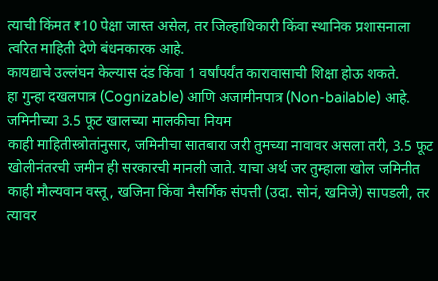त्याची किंमत ₹10 पेक्षा जास्त असेल, तर जिल्हाधिकारी किंवा स्थानिक प्रशासनाला त्वरित माहिती देणे बंधनकारक आहे.
कायद्याचे उल्लंघन केल्यास दंड किंवा 1 वर्षांपर्यंत कारावासाची शिक्षा होऊ शकते.
हा गुन्हा दखलपात्र (Cognizable) आणि अजामीनपात्र (Non-bailable) आहे.
जमिनीच्या 3.5 फूट खालच्या मालकीचा नियम
काही माहितीस्त्रोतांनुसार, जमिनीचा सातबारा जरी तुमच्या नावावर असला तरी, 3.5 फूट खोलीनंतरची जमीन ही सरकारची मानली जाते. याचा अर्थ जर तुम्हाला खोल जमिनीत काही मौल्यवान वस्तू, खजिना किंवा नैसर्गिक संपत्ती (उदा. सोनं, खनिजे) सापडली, तर त्यावर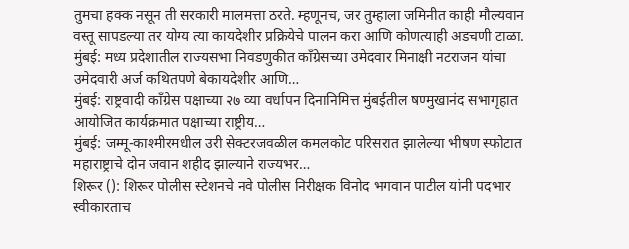तुमचा हक्क नसून ती सरकारी मालमत्ता ठरते. म्हणूनच, जर तुम्हाला जमिनीत काही मौल्यवान वस्तू सापडल्या तर योग्य त्या कायदेशीर प्रक्रियेचे पालन करा आणि कोणत्याही अडचणी टाळा.
मुंबई: मध्य प्रदेशातील राज्यसभा निवडणुकीत काँग्रेसच्या उमेदवार मिनाक्षी नटराजन यांचा उमेदवारी अर्ज कथितपणे बेकायदेशीर आणि…
मुंबई: राष्ट्रवादी काँग्रेस पक्षाच्या २७ व्या वर्धापन दिनानिमित्त मुंबईतील षण्मुखानंद सभागृहात आयोजित कार्यक्रमात पक्षाच्या राष्ट्रीय…
मुंबई: जम्मू-काश्मीरमधील उरी सेक्टरजवळील कमलकोट परिसरात झालेल्या भीषण स्फोटात महाराष्ट्राचे दोन जवान शहीद झाल्याने राज्यभर…
शिरूर (): शिरूर पोलीस स्टेशनचे नवे पोलीस निरीक्षक विनोद भगवान पाटील यांनी पदभार स्वीकारताच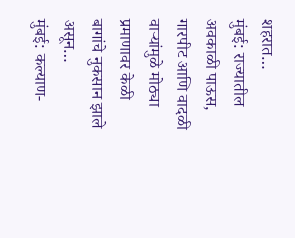शहरात…
मुंबई: राज्यातील अवकाळी पाऊस, गारपीट आणि वादळी वाऱ्यांमुळे मोठ्या प्रमाणावर केळी बागांचे नुकसान झाले असून…
मुंबई: कल्याण-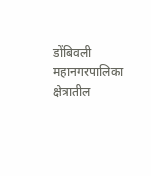डोंबिवली महानगरपालिका क्षेत्रातील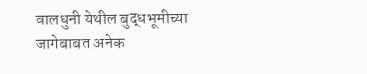वालधुनी येथील बुद्धभूमीच्या जागेबाबत अनेक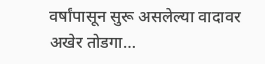वर्षांपासून सुरू असलेल्या वादावर अखेर तोडगा…